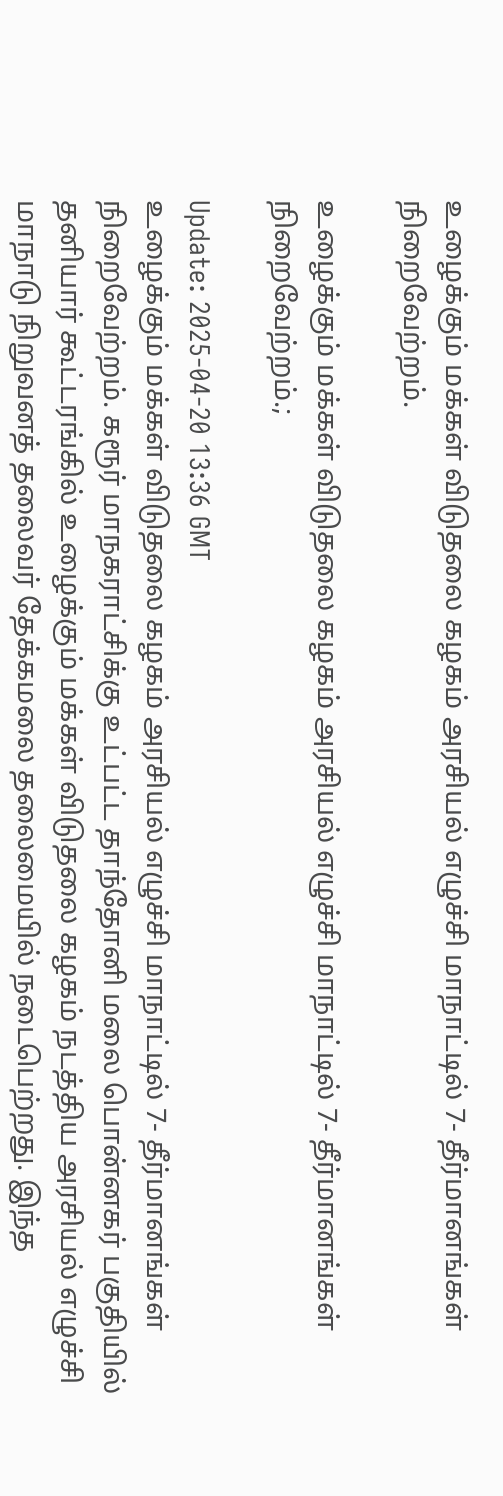உழைக்கும் மக்கள் விடுதலை கழகம் அரசியல் எழுச்சி மாநாட்டில் 7- தீர்மானங்கள் நிறைவேற்றம்.

உழைக்கும் மக்கள் விடுதலை கழகம் அரசியல் எழுச்சி மாநாட்டில் 7- தீர்மானங்கள் நிறைவேற்றம்.;

Update: 2025-04-20 13:36 GMT
உழைக்கும் மக்கள் விடுதலை கழகம் அரசியல் எழுச்சி மாநாட்டில் 7- தீர்மானங்கள் நிறைவேற்றம். கரூர் மாநகராட்சிக்கு உட்பட்ட தாந்தோனி மலை பொன்னகர் பகுதியில் தனியார் கூட்டரங்கில் உழைக்கும் மக்கள் விடுதலை கழகம் நடத்திய அரசியல் எழுச்சி மாநாடு நிறுவனத் தலைவர் தேக்கமலை தலைமையில் நடைபெற்றது. இந்த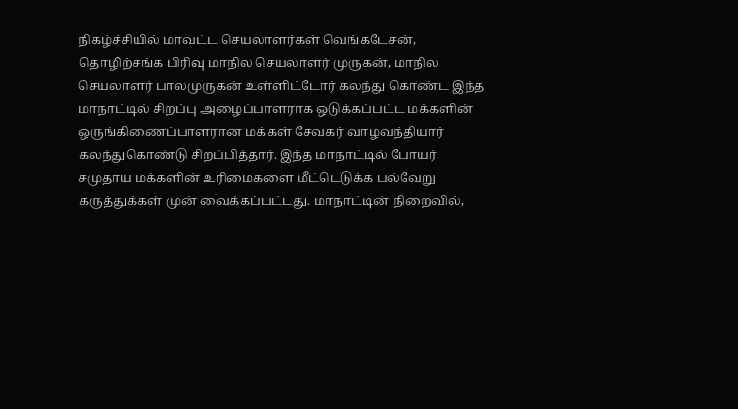நிகழ்ச்சியில் மாவட்ட செயலாளர்கள் வெங்கடேசன், தொழிற்சங்க பிரிவு மாநில செயலாளர் முருகன், மாநில செயலாளர் பாலமுருகன் உள்ளிட்டோர் கலந்து கொண்ட இந்த மாநாட்டில் சிறப்பு அழைப்பாளராக ஒடுக்கப்பட்ட மக்களின் ஒருங்கிணைப்பாளரான மக்கள் சேவகர் வாழவந்தியார் கலந்துகொண்டு சிறப்பித்தார். இந்த மாநாட்டில் போயர் சமுதாய மக்களின் உரிமைகளை மீட்டெடுக்க பல்வேறு கருத்துக்கள் முன் வைக்கப்பட்டது. மாநாட்டின் நிறைவில்,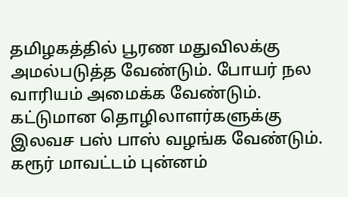தமிழகத்தில் பூரண மதுவிலக்கு அமல்படுத்த வேண்டும். போயர் நல வாரியம் அமைக்க வேண்டும். கட்டுமான தொழிலாளர்களுக்கு இலவச பஸ் பாஸ் வழங்க வேண்டும். கரூர் மாவட்டம் புன்னம்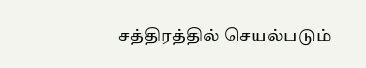சத்திரத்தில் செயல்படும்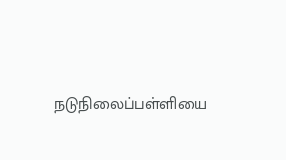நடுநிலைப்பள்ளியை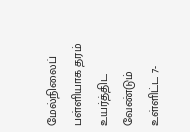மேல்நிலைப் பள்ளியாக தரம் உயர்த்திட வேண்டும் உள்ளிட்ட 7-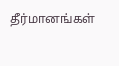தீர்மானங்கள்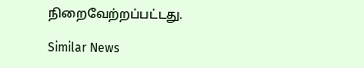நிறைவேற்றப்பட்டது.

Similar News